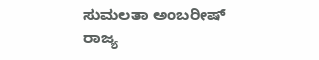ಸುಮಲತಾ ಅಂಬರೀಷ್
ರಾಜ್ಯ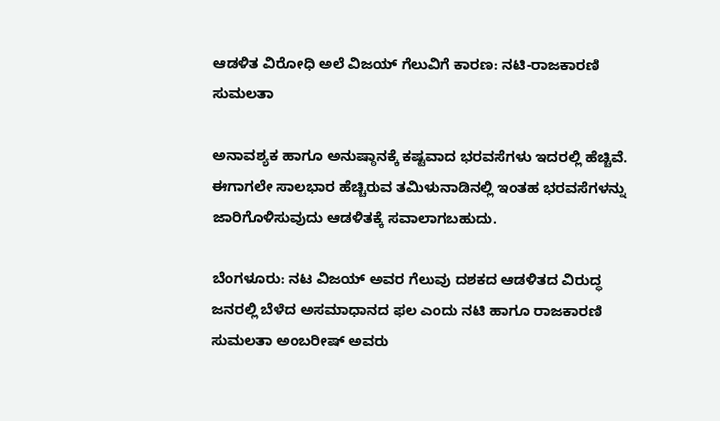ಆಡಳಿತ ವಿರೋಧಿ ಅಲೆ ವಿಜಯ್ ಗೆಲುವಿಗೆ ಕಾರಣ: ನಟಿ-ರಾಜಕಾರಣಿ ಸುಮಲತಾ

ಅನಾವಶ್ಯಕ ಹಾಗೂ ಅನುಷ್ಠಾನಕ್ಕೆ ಕಷ್ಟವಾದ ಭರವಸೆಗಳು ಇದರಲ್ಲಿ ಹೆಚ್ಚಿವೆ. ಈಗಾಗಲೇ ಸಾಲಭಾರ ಹೆಚ್ಚಿರುವ ತಮಿಳುನಾಡಿನಲ್ಲಿ ಇಂತಹ ಭರವಸೆಗಳನ್ನು ಜಾರಿಗೊಳಿಸುವುದು ಆಡಳಿತಕ್ಕೆ ಸವಾಲಾಗಬಹುದು.

ಬೆಂಗಳೂರು: ನಟ ವಿಜಯ್ ಅವರ ಗೆಲುವು ದಶಕದ ಆಡಳಿತದ ವಿರುದ್ಧ ಜನರಲ್ಲಿ ಬೆಳೆದ ಅಸಮಾಧಾನದ ಫಲ ಎಂದು ನಟಿ ಹಾಗೂ ರಾಜಕಾರಣಿ ಸುಮಲತಾ ಅಂಬರೀಷ್ ಅವರು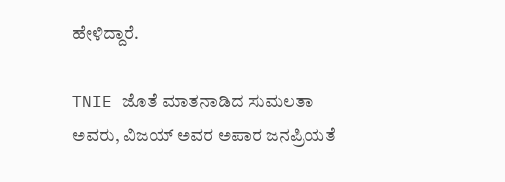ಹೇಳಿದ್ದಾರೆ.

TNIE ಜೊತೆ ಮಾತನಾಡಿದ ಸುಮಲತಾ ಅವರು, ವಿಜಯ್ ಅವರ ಅಪಾರ ಜನಪ್ರಿಯತೆ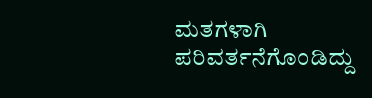ಮತಗಳಾಗಿ ಪರಿವರ್ತನೆಗೊಂಡಿದ್ದು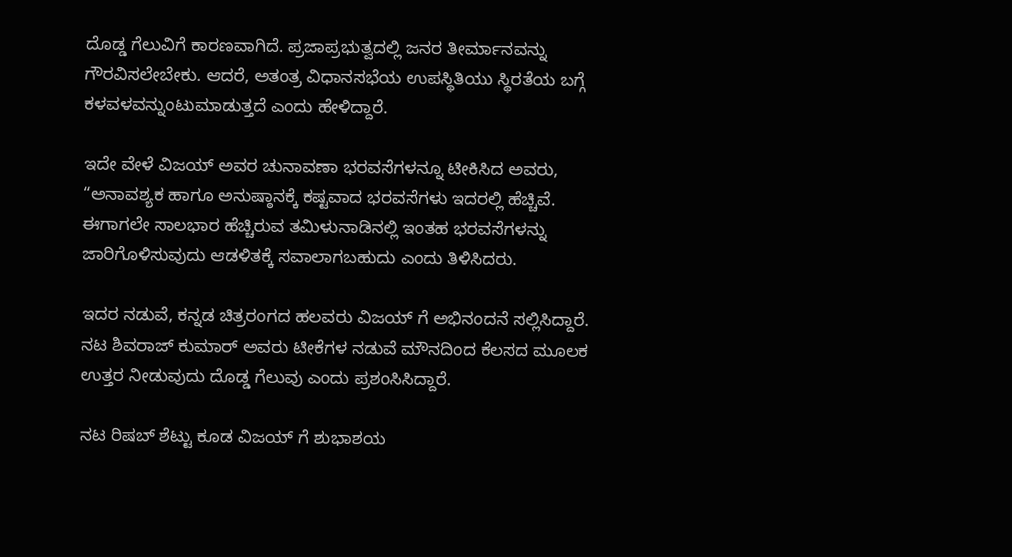ದೊಡ್ಡ ಗೆಲುವಿಗೆ ಕಾರಣವಾಗಿದೆ. ಪ್ರಜಾಪ್ರಭುತ್ವದಲ್ಲಿ ಜನರ ತೀರ್ಮಾನವನ್ನು ಗೌರವಿಸಲೇಬೇಕು. ಆದರೆ, ಅತಂತ್ರ ವಿಧಾನಸಭೆಯ ಉಪಸ್ಥಿತಿಯು ಸ್ಥಿರತೆಯ ಬಗ್ಗೆ ಕಳವಳವನ್ನುಂಟುಮಾಡುತ್ತದೆ ಎಂದು ಹೇಳಿದ್ದಾರೆ.

ಇದೇ ವೇಳೆ ವಿಜಯ್ ಅವರ ಚುನಾವಣಾ ಭರವಸೆಗಳನ್ನೂ ಟೀಕಿಸಿದ ಅವರು, “ಅನಾವಶ್ಯಕ ಹಾಗೂ ಅನುಷ್ಠಾನಕ್ಕೆ ಕಷ್ಟವಾದ ಭರವಸೆಗಳು ಇದರಲ್ಲಿ ಹೆಚ್ಚಿವೆ. ಈಗಾಗಲೇ ಸಾಲಭಾರ ಹೆಚ್ಚಿರುವ ತಮಿಳುನಾಡಿನಲ್ಲಿ ಇಂತಹ ಭರವಸೆಗಳನ್ನು ಜಾರಿಗೊಳಿಸುವುದು ಆಡಳಿತಕ್ಕೆ ಸವಾಲಾಗಬಹುದು ಎಂದು ತಿಳಿಸಿದರು.

ಇದರ ನಡುವೆ, ಕನ್ನಡ ಚಿತ್ರರಂಗದ ಹಲವರು ವಿಜಯ್ ಗೆ ಅಭಿನಂದನೆ ಸಲ್ಲಿಸಿದ್ದಾರೆ. ನಟ ಶಿವರಾಜ್ ಕುಮಾರ್ ಅವರು ಟೀಕೆಗಳ ನಡುವೆ ಮೌನದಿಂದ ಕೆಲಸದ ಮೂಲಕ ಉತ್ತರ ನೀಡುವುದು ದೊಡ್ಡ ಗೆಲುವು ಎಂದು ಪ್ರಶಂಸಿಸಿದ್ದಾರೆ.

ನಟ ರಿಷಬ್ ಶೆಟ್ಟು ಕೂಡ ವಿಜಯ್ ಗೆ ಶುಭಾಶಯ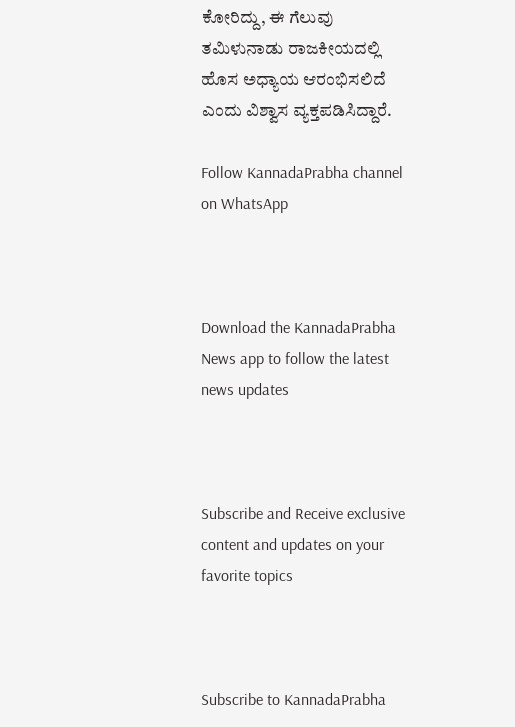ಕೋರಿದ್ದು, ಈ ಗೆಲುವು ತಮಿಳುನಾಡು ರಾಜಕೀಯದಲ್ಲಿ ಹೊಸ ಅಧ್ಯಾಯ ಆರಂಭಿಸಲಿದೆ ಎಂದು ವಿಶ್ವಾಸ ವ್ಯಕ್ತಪಡಿಸಿದ್ದಾರೆ.

Follow KannadaPrabha channel on WhatsApp



Download the KannadaPrabha News app to follow the latest news updates



Subscribe and Receive exclusive content and updates on your favorite topics



Subscribe to KannadaPrabha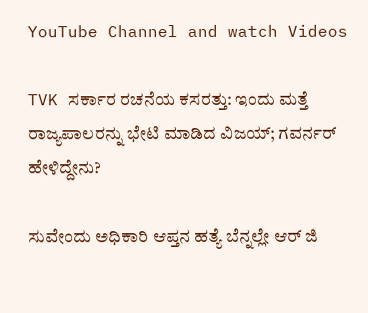YouTube Channel and watch Videos

TVK ಸರ್ಕಾರ ರಚನೆಯ ಕಸರತ್ತು: ಇಂದು ಮತ್ತೆ ರಾಜ್ಯಪಾಲರನ್ನು ಭೇಟಿ ಮಾಡಿದ ವಿಜಯ್; ಗವರ್ನರ್ ಹೇಳಿದ್ದೇನು?

ಸುವೇಂದು ಅಧಿಕಾರಿ ಆಪ್ತನ ಹತ್ಯೆ ಬೆನ್ನಲ್ಲೇ ಆರ್ ಜಿ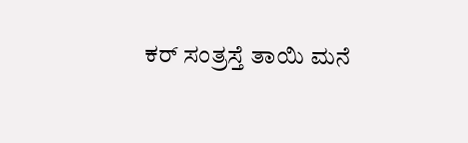ಕರ್ ಸಂತ್ರಸ್ತೆ ತಾಯಿ ಮನೆ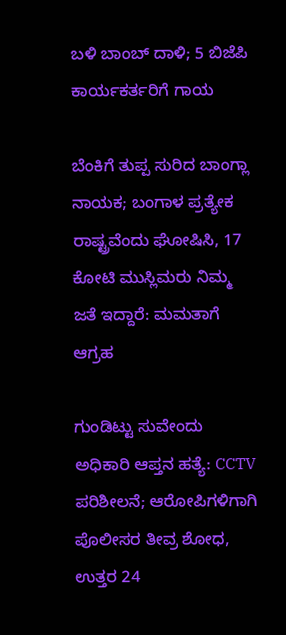ಬಳಿ ಬಾಂಬ್ ದಾಳಿ; 5 ಬಿಜೆಪಿ ಕಾರ್ಯಕರ್ತರಿಗೆ ಗಾಯ

ಬೆಂಕಿಗೆ ತುಪ್ಪ ಸುರಿದ ಬಾಂಗ್ಲಾ ನಾಯಕ; ಬಂಗಾಳ ಪ್ರತ್ಯೇಕ ರಾಷ್ಟ್ರವೆಂದು ಘೋಷಿಸಿ, 17 ಕೋಟಿ ಮುಸ್ಲಿಮರು ನಿಮ್ಮ ಜತೆ ಇದ್ದಾರೆ: ಮಮತಾಗೆ ಆಗ್ರಹ

ಗುಂಡಿಟ್ಟು ಸುವೇಂದು ಅಧಿಕಾರಿ ಆಪ್ತನ ಹತ್ಯೆ: CCTV ಪರಿಶೀಲನೆ; ಆರೋಪಿಗಳಿಗಾಗಿ ಪೊಲೀಸರ ತೀವ್ರ ಶೋಧ, ಉತ್ತರ 24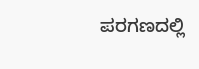ಪರಗಣದಲ್ಲಿ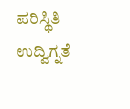ಪರಿಸ್ಥಿತಿ ಉದ್ವಿಗ್ನತೆ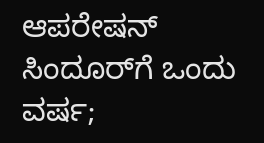ಆಪರೇಷನ್ ಸಿಂದೂರ್‌ಗೆ ಒಂದು ವರ್ಷ;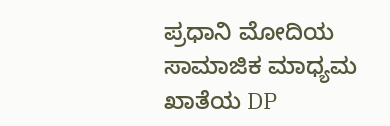ಪ್ರಧಾನಿ ಮೋದಿಯ ಸಾಮಾಜಿಕ ಮಾಧ್ಯಮ ಖಾತೆಯ DP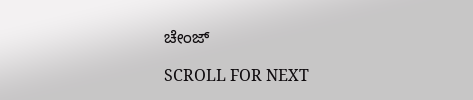ಚೇಂಜ್

SCROLL FOR NEXT